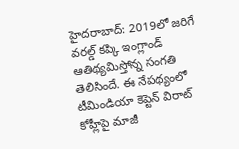హైదరాబాద్: 2019లో జరిగే వరల్డ్ కప్కి ఇంగ్లాండ్ ఆతిథ్యమిస్తోన్న సంగతి తెలిసిందే. ఈ నేపథ్యంలో టీమిండియా కెప్టెన్ విరాట్ కోహ్లీపై మాజీ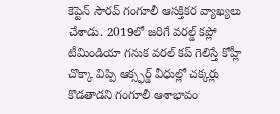కెప్టెన్ సౌరవ్ గంగూలీ ఆసక్తికర వ్యాఖ్యలు చేశాడు. 2019లో జరిగే వరల్డ్ కప్లో టీమిండియా గనుక వరల్ కప్ గెలిస్తే కోహ్లీ చొక్కా విప్పి ఆక్స్ఫర్డ్ వీధుల్లో చక్కర్లు కొడతాడని గంగూలీ ఆశాభావం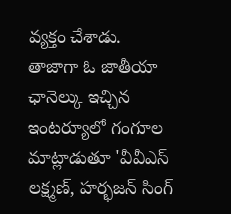వ్యక్తం చేశాడు.
తాజాగా ఓ జాతీయా ఛానెల్కు ఇచ్చిన ఇంటర్యూలో గంగూల మాట్లాడుతూ 'వీవీఎస్ లక్ష్మణ్, హర్భజన్ సింగ్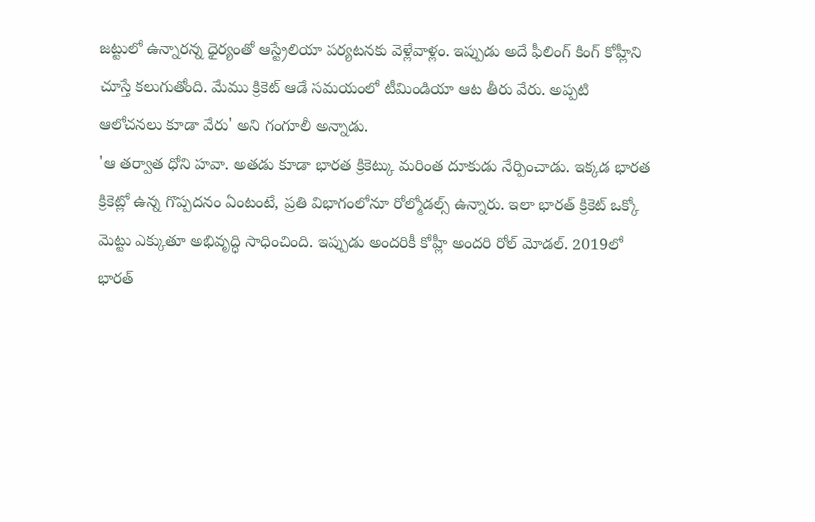జట్టులో ఉన్నారన్న ధైర్యంతో ఆస్ట్రేలియా పర్యటనకు వెళ్లేవాళ్లం. ఇప్పుడు అదే ఫీలింగ్ కింగ్ కోహ్లీని చూస్తే కలుగుతోంది. మేము క్రికెట్ ఆడే సమయంలో టీమిండియా ఆట తీరు వేరు. అప్పటి ఆలోచనలు కూడా వేరు' అని గంగూలీ అన్నాడు.
'ఆ తర్వాత ధోని హవా. అతడు కూడా భారత క్రికెట్కు మరింత దూకుడు నేర్పించాడు. ఇక్కడ భారత క్రికెట్లో ఉన్న గొప్పదనం ఏంటంటే, ప్రతి విభాగంలోనూ రోల్మోడల్స్ ఉన్నారు. ఇలా భారత్ క్రికెట్ ఒక్కో మెట్టు ఎక్కుతూ అభివృద్ధి సాధించింది. ఇప్పుడు అందరికీ కోహ్లీ అందరి రోల్ మోడల్. 2019లో భారత్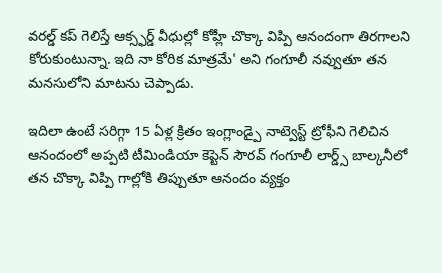వరల్డ్ కప్ గెలిస్తే ఆక్స్ఫర్డ్ వీధుల్లో కోహ్లీ చొక్కా విప్పి ఆనందంగా తిరగాలని కోరుకుంటున్నా. ఇది నా కోరిక మాత్రమే' అని గంగూలీ నవ్వుతూ తన మనసులోని మాటను చెప్పాడు.

ఇదిలా ఉంటే సరిగ్గా 15 ఏళ్ల క్రితం ఇంగ్లాండ్పై నాట్వెస్ట్ ట్రోఫీని గెలిచిన ఆనందంలో అప్పటి టీమిండియా కెప్టెన్ సౌరవ్ గంగూలీ లార్డ్స్ బాల్కనీలో తన చొక్కా విప్పి గాల్లోకి తిప్పుతూ ఆనందం వ్యక్తం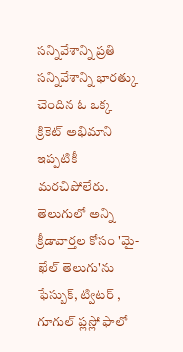సన్నివేశాన్ని ప్రతి సన్నివేశాన్ని భారత్కు చెందిన ఓ ఒక్క క్రికెట్ అభిమాని ఇప్పటికీ మరచిపోలేరు.
తెలుగులో అన్ని క్రీడావార్తల కోసం 'మై-ఖేల్ తెలుగు'ను ఫేస్బుక్, ట్విటర్ , గూగుల్ ప్లస్లో ఫాలో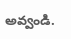అవ్వండి.